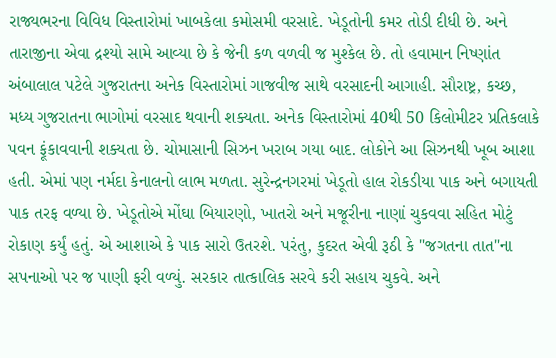રાજ્યભરના વિવિધ વિસ્તારોમાં ખાબકેલા કમોસમી વરસાદે. ખેડૂતોની કમર તોડી દીધી છે. અને તારાજીના એવા દ્રશ્યો સામે આવ્યા છે કે જેની કળ વળવી જ મુશ્કેલ છે. તો હવામાન નિષ્ણાંત અંબાલાલ પટેલે ગુજરાતના અનેક વિસ્તારોમાં ગાજવીજ સાથે વરસાદની આગાહી. સૌરાષ્ટ્ર, કચ્છ, મધ્ય ગુજરાતના ભાગોમાં વરસાદ થવાની શક્યતા. અનેક વિસ્તારોમાં 40થી 50 કિલોમીટર પ્રતિકલાકે પવન ફૂંકાવવાની શક્યતા છે. ચોમાસાની સિઝન ખરાબ ગયા બાદ. લોકોને આ સિઝનથી ખૂબ આશા હતી. એમાં પણ નર્મદા કેનાલનો લાભ મળતા. સુરેન્દ્રનગરમાં ખેડૂતો હાલ રોકડીયા પાક અને બગાયતી પાક તરફ વળ્યા છે. ખેડૂતોએ મોંઘા બિયારણો, ખાતરો અને મજૂરીના નાણાં ચુકવવા સહિત મોટું રોકાણ કર્યું હતું. એ આશાએ કે પાક સારો ઉતરશે. પરંતુ, કુદરત એવી રૂઠી કે "જગતના તાત"ના સપનાઓ પર જ પાણી ફરી વળ્યું. સરકાર તાત્કાલિક સરવે કરી સહાય ચુકવે. અને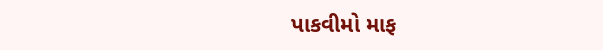પાકવીમો માફ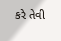કરે તેવી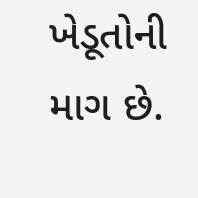ખેડૂતોની માગ છે.